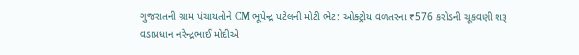ગુજરાતની ગ્રામ પંચાયતોને CM ભૂપેન્દ્ર પટેલની મોટી ભેટ: ઓક્ટ્રોય વળતરના ₹576 કરોડની ચૂકવણી શરૂ
વડાપ્રધાન નરેન્દ્રભાઈ મોદીએ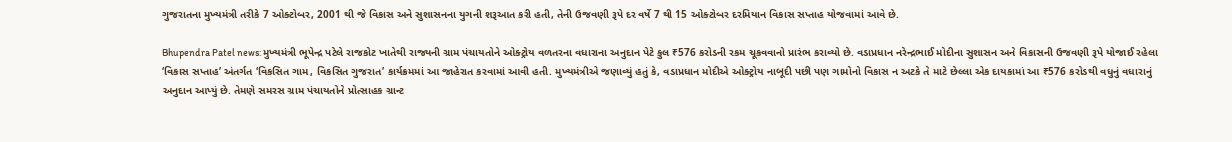ગુજરાતના મુખ્યમંત્રી તરીકે 7 ઓક્ટોબર, 2001 થી જે વિકાસ અને સુશાસનના યુગની શરૂઆત કરી હતી, તેની ઉજવણી રૂપે દર વર્ષે 7 થી 15 ઓક્ટોબર દરમિયાન વિકાસ સપ્તાહ યોજવામાં આવે છે.

Bhupendra Patel news: મુખ્યમંત્રી ભૂપેન્દ્ર પટેલે રાજકોટ ખાતેથી રાજ્યની ગ્રામ પંચાયતોને ઓક્ટ્રોય વળતરના વધારાના અનુદાન પેટે કુલ ₹576 કરોડની રકમ ચૂકવવાનો પ્રારંભ કરાવ્યો છે. વડાપ્રધાન નરેન્દ્રભાઈ મોદીના સુશાસન અને વિકાસની ઉજવણી રૂપે યોજાઈ રહેલા ‘વિકાસ સપ્તાહ’ અંતર્ગત ‘વિકસિત ગામ, વિકસિત ગુજરાત’ કાર્યક્રમમાં આ જાહેરાત કરવામાં આવી હતી. મુખ્યમંત્રીએ જણાવ્યું હતું કે, વડાપ્રધાન મોદીએ ઓક્ટ્રોય નાબૂદી પછી પણ ગામોનો વિકાસ ન અટકે તે માટે છેલ્લા એક દાયકામાં આ ₹576 કરોડથી વધુનું વધારાનું અનુદાન આપ્યું છે. તેમણે સમરસ ગ્રામ પંચાયતોને પ્રોત્સાહક ગ્રાન્ટ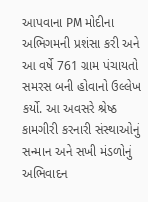આપવાના PM મોદીના અભિગમની પ્રશંસા કરી અને આ વર્ષે 761 ગ્રામ પંચાયતો સમરસ બની હોવાનો ઉલ્લેખ કર્યો. આ અવસરે શ્રેષ્ઠ કામગીરી કરનારી સંસ્થાઓનું સન્માન અને સખી મંડળોનું અભિવાદન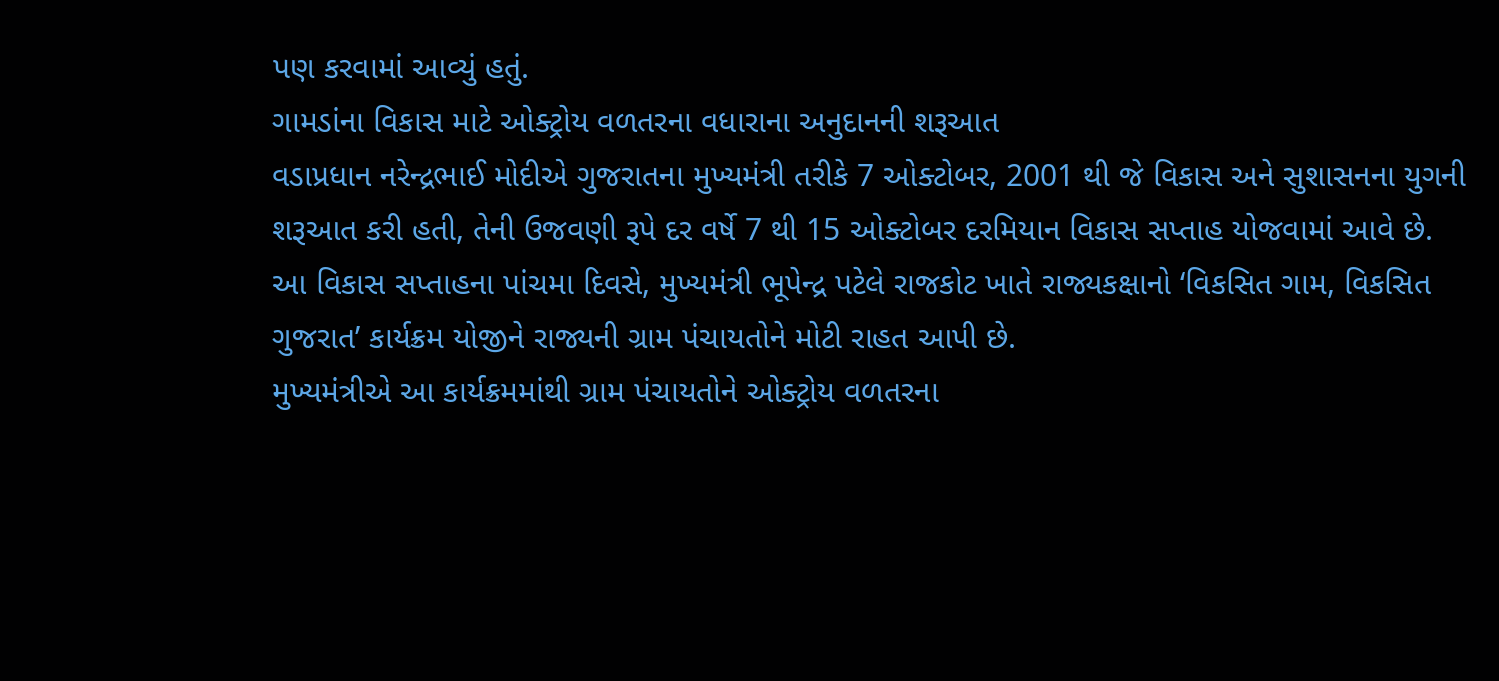પણ કરવામાં આવ્યું હતું.
ગામડાંના વિકાસ માટે ઓક્ટ્રોય વળતરના વધારાના અનુદાનની શરૂઆત
વડાપ્રધાન નરેન્દ્રભાઈ મોદીએ ગુજરાતના મુખ્યમંત્રી તરીકે 7 ઓક્ટોબર, 2001 થી જે વિકાસ અને સુશાસનના યુગની શરૂઆત કરી હતી, તેની ઉજવણી રૂપે દર વર્ષે 7 થી 15 ઓક્ટોબર દરમિયાન વિકાસ સપ્તાહ યોજવામાં આવે છે. આ વિકાસ સપ્તાહના પાંચમા દિવસે, મુખ્યમંત્રી ભૂપેન્દ્ર પટેલે રાજકોટ ખાતે રાજ્યકક્ષાનો ‘વિકસિત ગામ, વિકસિત ગુજરાત’ કાર્યક્રમ યોજીને રાજ્યની ગ્રામ પંચાયતોને મોટી રાહત આપી છે.
મુખ્યમંત્રીએ આ કાર્યક્રમમાંથી ગ્રામ પંચાયતોને ઓક્ટ્રોય વળતરના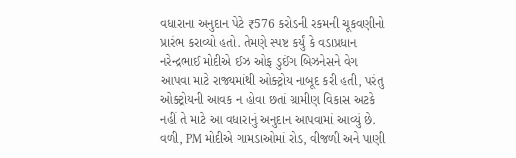વધારાના અનુદાન પેટે ₹576 કરોડની રકમની ચૂકવણીનો પ્રારંભ કરાવ્યો હતો. તેમણે સ્પષ્ટ કર્યું કે વડાપ્રધાન નરેન્દ્રભાઈ મોદીએ ઈઝ ઓફ ડુઈંગ બિઝનેસને વેગ આપવા માટે રાજ્યમાંથી ઓક્ટ્રોય નાબૂદ કરી હતી, પરંતુ ઓક્ટ્રોયની આવક ન હોવા છતાં ગ્રામીણ વિકાસ અટકે નહીં તે માટે આ વધારાનું અનુદાન આપવામાં આવ્યું છે. વળી, PM મોદીએ ગામડાઓમાં રોડ, વીજળી અને પાણી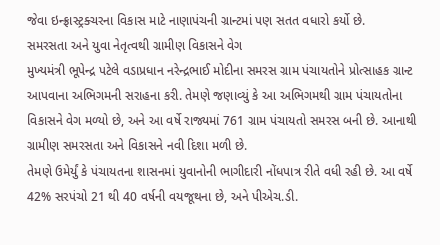જેવા ઇન્ફ્રાસ્ટ્રક્ચરના વિકાસ માટે નાણાપંચની ગ્રાન્ટમાં પણ સતત વધારો કર્યો છે.
સમરસતા અને યુવા નેતૃત્વથી ગ્રામીણ વિકાસને વેગ
મુખ્યમંત્રી ભૂપેન્દ્ર પટેલે વડાપ્રધાન નરેન્દ્રભાઈ મોદીના સમરસ ગ્રામ પંચાયતોને પ્રોત્સાહક ગ્રાન્ટ આપવાના અભિગમની સરાહના કરી. તેમણે જણાવ્યું કે આ અભિગમથી ગ્રામ પંચાયતોના વિકાસને વેગ મળ્યો છે, અને આ વર્ષે રાજ્યમાં 761 ગ્રામ પંચાયતો સમરસ બની છે. આનાથી ગ્રામીણ સમરસતા અને વિકાસને નવી દિશા મળી છે.
તેમણે ઉમેર્યું કે પંચાયતના શાસનમાં યુવાનોની ભાગીદારી નોંધપાત્ર રીતે વધી રહી છે. આ વર્ષે 42% સરપંચો 21 થી 40 વર્ષની વયજૂથના છે, અને પીએચ.ડી.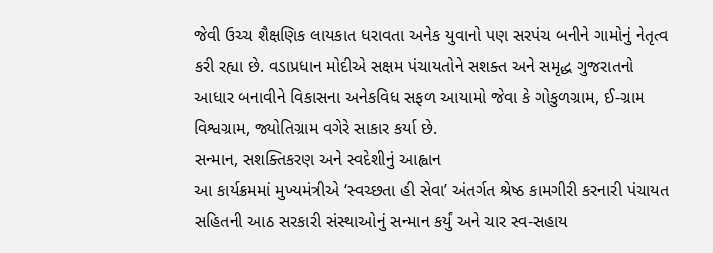જેવી ઉચ્ચ શૈક્ષણિક લાયકાત ધરાવતા અનેક યુવાનો પણ સરપંચ બનીને ગામોનું નેતૃત્વ કરી રહ્યા છે. વડાપ્રધાન મોદીએ સક્ષમ પંચાયતોને સશક્ત અને સમૃદ્ધ ગુજરાતનો આધાર બનાવીને વિકાસના અનેકવિધ સફળ આયામો જેવા કે ગોકુળગ્રામ, ઈ-ગ્રામ વિશ્વગ્રામ, જ્યોતિગ્રામ વગેરે સાકાર કર્યા છે.
સન્માન, સશક્તિકરણ અને સ્વદેશીનું આહ્વાન
આ કાર્યક્રમમાં મુખ્યમંત્રીએ ‘સ્વચ્છતા હી સેવા’ અંતર્ગત શ્રેષ્ઠ કામગીરી કરનારી પંચાયત સહિતની આઠ સરકારી સંસ્થાઓનું સન્માન કર્યું અને ચાર સ્વ-સહાય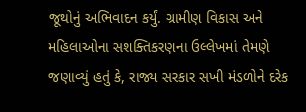જૂથોનું અભિવાદન કર્યું. ગ્રામીણ વિકાસ અને મહિલાઓના સશક્તિકરણના ઉલ્લેખમાં તેમણે જણાવ્યું હતું કે, રાજ્ય સરકાર સખી મંડળોને દરેક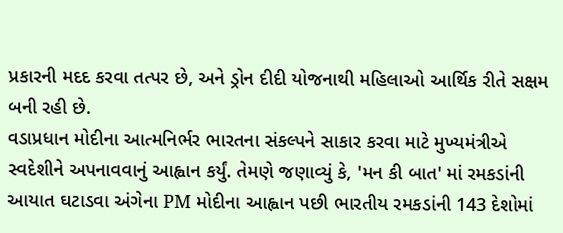પ્રકારની મદદ કરવા તત્પર છે, અને ડ્રોન દીદી યોજનાથી મહિલાઓ આર્થિક રીતે સક્ષમ બની રહી છે.
વડાપ્રધાન મોદીના આત્મનિર્ભર ભારતના સંકલ્પને સાકાર કરવા માટે મુખ્યમંત્રીએ સ્વદેશીને અપનાવવાનું આહ્વાન કર્યું. તેમણે જણાવ્યું કે, 'મન કી બાત' માં રમકડાંની આયાત ઘટાડવા અંગેના PM મોદીના આહ્વાન પછી ભારતીય રમકડાંની 143 દેશોમાં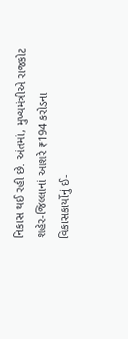નિકાસ થઈ રહી છે. અંતમાં, મુખ્યમંત્રીએ રાજકોટ શહેર-જિલ્લાનાં આશરે ₹194 કરોડના વિકાસકાર્યોનું ઈ-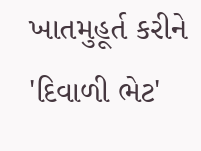ખાતમુહૂર્ત કરીને 'દિવાળી ભેટ'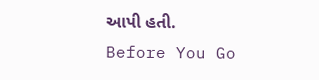આપી હતી.
Before You Go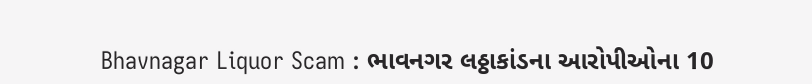Bhavnagar Liquor Scam : ભાવનગર લઠ્ઠાકાંડના આરોપીઓના 10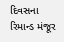દિવસના રિમાન્ડ મંજૂર